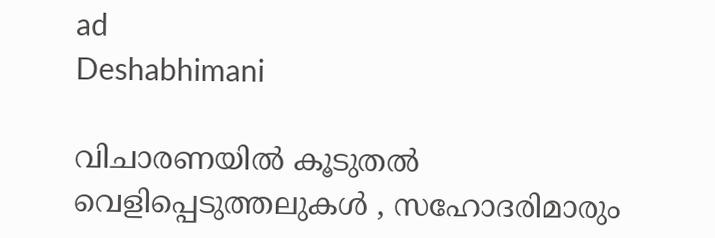ad
Deshabhimani

വിചാരണയിൽ കൂടുതൽ വെളിപ്പെടുത്തലുകൾ , സഹോദരിമാരും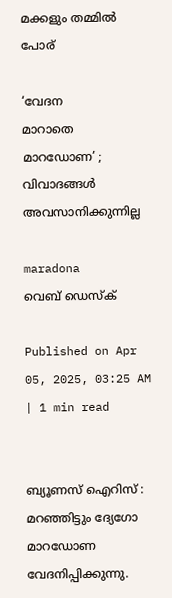മക്കളും തമ്മിൽ പോര്‌

‘വേദന
മാറാതെ
മാറഡോണ’ ; വിവാദങ്ങൾ അവസാനിക്കുന്നില്ല

maradona
വെബ് ഡെസ്ക്

Published on Apr 05, 2025, 03:25 AM | 1 min read


ബ്യൂണസ്‌ ഐറിസ്‌ : മറഞ്ഞിട്ടും ദ്യേഗോ മാറഡോണ വേദനിപ്പിക്കുന്നു.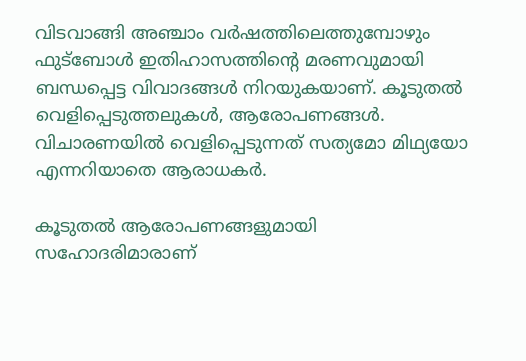വിടവാങ്ങി അഞ്ചാം വർഷത്തിലെത്തുമ്പോഴും ഫുട്‌ബോൾ ഇതിഹാസത്തിന്റെ മരണവുമായി ബന്ധപ്പെട്ട വിവാദങ്ങൾ നിറയുകയാണ്‌. കൂടുതൽ വെളിപ്പെടുത്തലുകൾ, ആരോപണങ്ങൾ. വിചാരണയിൽ വെളിപ്പെടുന്നത്‌ സത്യമോ മിഥ്യയോ എന്നറിയാതെ ആരാധകർ.

കൂടുതൽ ആരോപണങ്ങളുമായി സഹോദരിമാരാണ്‌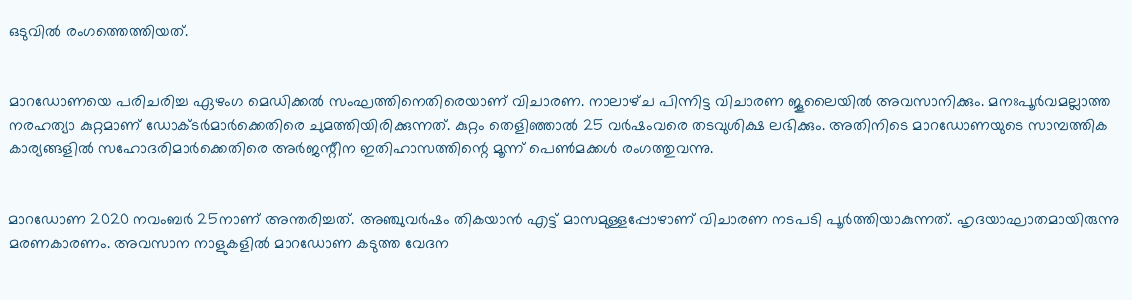ഒടുവിൽ രംഗത്തെത്തിയത്‌.


മാറഡോണയെ പരിചരിച്ച ഏഴംഗ മെഡിക്കൽ സംഘത്തിനെതിരെയാണ്‌ വിചാരണ. നാലാഴ്‌ച പിന്നിട്ട വിചാരണ ജൂലൈയിൽ അവസാനിക്കും. മനഃപൂർവമല്ലാത്ത നരഹത്യാ കുറ്റമാണ്‌ ഡോക്ടർമാർക്കെതിരെ ചുമത്തിയിരിക്കുന്നത്‌. കുറ്റം തെളിഞ്ഞാൽ 25 വർഷംവരെ തടവുശിക്ഷ ലഭിക്കും. അതിനിടെ മാറഡോണയുടെ സാമ്പത്തിക കാര്യങ്ങളിൽ സഹോദരിമാർക്കെതിരെ അർജന്റീന ഇതിഹാസത്തിന്റെ മൂന്ന്‌ പെൺമക്കൾ രംഗത്തുവന്നു.


മാറഡോണ 2020 നവംബർ 25നാണ്‌ അന്തരിച്ചത്‌. അഞ്ചുവർഷം തികയാൻ എട്ട്‌ മാസമുള്ളപ്പോഴാണ്‌ വിചാരണ നടപടി പൂർത്തിയാകുന്നത്‌. ഹൃദയാഘാതമായിരുന്നു മരണകാരണം. അവസാന നാളുകളിൽ മാറഡോണ കടുത്ത വേദന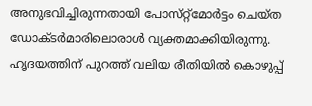അനുഭവിച്ചിരുന്നതായി പോസ്‌റ്റ്‌മോർട്ടം ചെയ്‌ത ഡോക്ടർമാരിലൊരാൾ വ്യക്തമാക്കിയിരുന്നു. ഹൃദയത്തിന്‌ പുറത്ത്‌ വലിയ രീതിയിൽ കൊഴുപ്പ്‌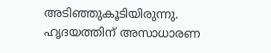അടിഞ്ഞുകൂടിയിരുന്നു. ഹൃദയത്തിന്‌ അസാധാരണ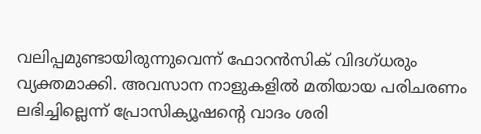വലിപ്പമുണ്ടായിരുന്നുവെന്ന്‌ ഫോറൻസിക്‌ വിദഗ്‌ധരും വ്യക്തമാക്കി. അവസാന നാളുകളിൽ മതിയായ പരിചരണം ലഭിച്ചില്ലെന്ന്‌ പ്രോസിക്യൂഷന്റെ വാദം ശരി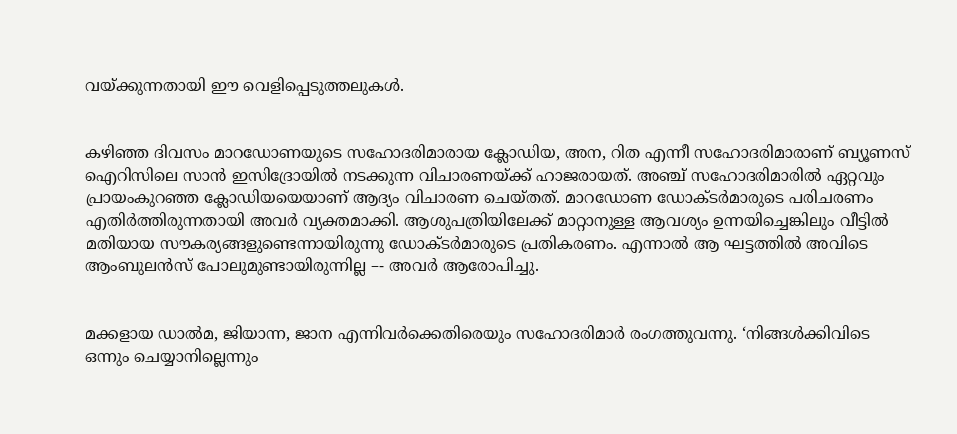വയ്‌ക്കുന്നതായി ഈ വെളിപ്പെടുത്തലുകൾ.


കഴിഞ്ഞ ദിവസം മാറഡോണയുടെ സഹോദരിമാരായ ക്ലോഡിയ, അന, റിത എന്നീ സഹോദരിമാരാണ്‌ ബ്യൂണസ്‌ ഐറിസിലെ സാൻ ഇസിദ്രോയിൽ നടക്കുന്ന വിചാരണയ്‌ക്ക്‌ ഹാജരായത്‌. അഞ്ച്‌ സഹോദരിമാരിൽ ഏറ്റവും പ്രായംകുറഞ്ഞ ക്ലോഡിയയെയാണ്‌ ആദ്യം വിചാരണ ചെയ്‌തത്‌. മാറഡോണ ഡോക്ടർമാരുടെ പരിചരണം എതിർത്തിരുന്നതായി അവർ വ്യക്തമാക്കി. ആശുപത്രിയിലേക്ക്‌ മാറ്റാനുള്ള ആവശ്യം ഉന്നയിച്ചെങ്കിലും വീട്ടിൽ മതിയായ സൗകര്യങ്ങളുണ്ടെന്നായിരുന്നു ഡോക്ടർമാരുടെ പ്രതികരണം. എന്നാൽ ആ ഘട്ടത്തിൽ അവിടെ ആംബുലൻസ്‌ പോലുമുണ്ടായിരുന്നില്ല –- അവർ ആരോപിച്ചു.


മക്കളായ ഡാൽമ, ജിയാന്ന, ജാന എന്നിവർക്കെതിരെയും സഹോദരിമാർ രംഗത്തുവന്നു. ‘നിങ്ങൾക്കിവിടെ ഒന്നും ചെയ്യാനില്ലെന്നും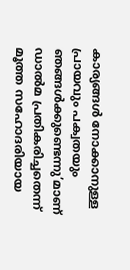കാര്യങ്ങൾ നോക്കാനുള്ള പ്രായവും പക്വതയും ഞങ്ങൾക്കുണ്ടെന്നു’മാണ്‌ ഡാൽമ പ്രതികരിച്ചതെന്ന്‌ മൂത്ത സഹോദരിയായ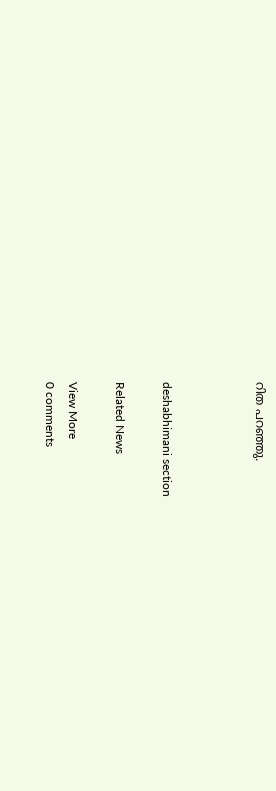റിത പറഞ്ഞു.



deshabhimani section

Related News

View More
0 comments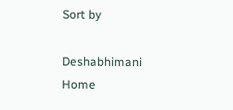Sort by

Deshabhimani
Home